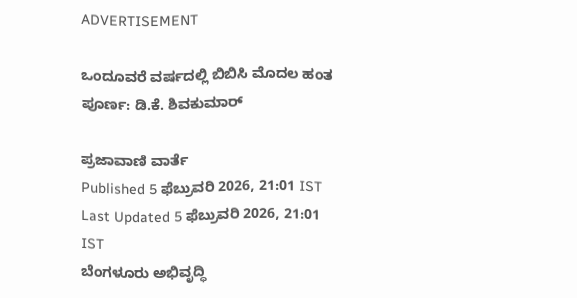ADVERTISEMENT

ಒಂದೂವರೆ ವರ್ಷದಲ್ಲಿ ಬಿಬಿಸಿ ಮೊದಲ ಹಂತ ಪೂರ್ಣ: ಡಿ.ಕೆ. ಶಿವಕುಮಾರ್

ಪ್ರಜಾವಾಣಿ ವಾರ್ತೆ
Published 5 ಫೆಬ್ರುವರಿ 2026, 21:01 IST
Last Updated 5 ಫೆಬ್ರುವರಿ 2026, 21:01 IST
ಬೆಂಗಳೂರು ಅಭಿವೃದ್ಧಿ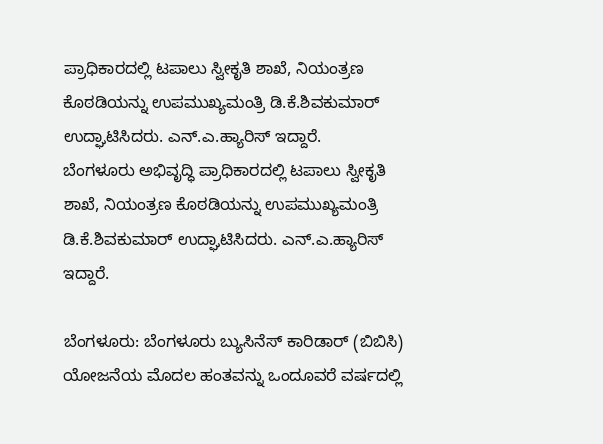ಪ್ರಾಧಿಕಾರದಲ್ಲಿ ಟಪಾಲು ಸ್ವೀಕೃತಿ ಶಾಖೆ, ನಿಯಂತ್ರಣ ಕೊಠಡಿಯನ್ನು ಉಪಮುಖ್ಯಮಂತ್ರಿ ಡಿ.ಕೆ.ಶಿವಕುಮಾರ್ ಉದ್ಘಾಟಿಸಿದರು. ಎನ್‌.ಎ.ಹ್ಯಾರಿಸ್‌ ಇದ್ದಾರೆ.
ಬೆಂಗಳೂರು ಅಭಿವೃದ್ಧಿ ಪ್ರಾಧಿಕಾರದಲ್ಲಿ ಟಪಾಲು ಸ್ವೀಕೃತಿ ಶಾಖೆ, ನಿಯಂತ್ರಣ ಕೊಠಡಿಯನ್ನು ಉಪಮುಖ್ಯಮಂತ್ರಿ ಡಿ.ಕೆ.ಶಿವಕುಮಾರ್ ಉದ್ಘಾಟಿಸಿದರು. ಎನ್‌.ಎ.ಹ್ಯಾರಿಸ್‌ ಇದ್ದಾರೆ.

ಬೆಂಗಳೂರು: ಬೆಂಗಳೂರು ಬ್ಯುಸಿನೆಸ್‌ ಕಾರಿಡಾರ್ (ಬಿಬಿಸಿ) ಯೋಜನೆಯ ಮೊದಲ ಹಂತವನ್ನು ಒಂದೂವರೆ ವರ್ಷದಲ್ಲಿ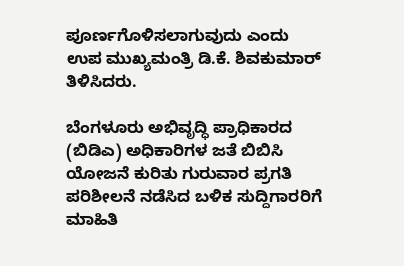ಪೂರ್ಣಗೊಳಿಸಲಾಗುವುದು ಎಂದು ಉಪ ಮುಖ್ಯಮಂತ್ರಿ ಡಿ.ಕೆ. ಶಿವಕುಮಾರ್ ತಿಳಿಸಿದರು.

ಬೆಂಗಳೂರು ಅಭಿವೃದ್ಧಿ ಪ್ರಾಧಿಕಾರದ (ಬಿಡಿಎ) ಅಧಿಕಾರಿಗಳ ಜತೆ ಬಿಬಿಸಿ ಯೋಜನೆ ಕುರಿತು ಗುರುವಾರ ಪ್ರಗತಿ ಪರಿಶೀಲನೆ ನಡೆಸಿದ ಬಳಿಕ ಸುದ್ದಿಗಾರರಿಗೆ ಮಾಹಿತಿ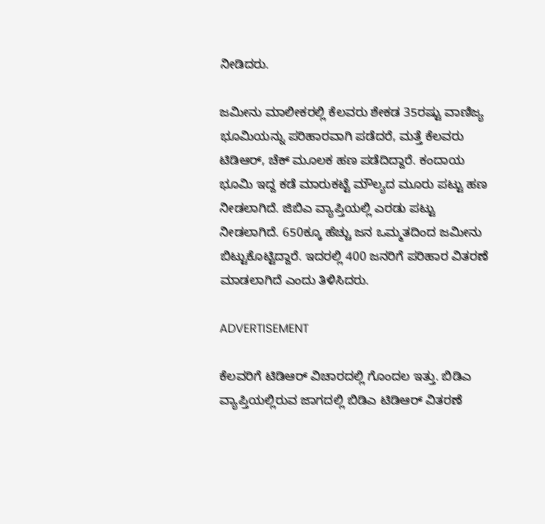ನೀಡಿದರು.

ಜಮೀನು ಮಾಲೀಕರಲ್ಲಿ ಕೆಲವರು ಶೇಕಡ 35ರಷ್ಟು ವಾಣಿಜ್ಯ ಭೂಮಿಯನ್ನು ಪರಿಹಾರವಾಗಿ ಪಡೆದರೆ, ಮತ್ತೆ ಕೆಲವರು ಟಿಡಿಆರ್, ಚೆಕ್ ಮೂಲಕ ಹಣ ಪಡೆದಿದ್ದಾರೆ. ಕಂದಾಯ ಭೂಮಿ ಇದ್ದ ಕಡೆ ಮಾರುಕಟ್ಟೆ ಮೌಲ್ಯದ ಮೂರು ಪಟ್ಟು ಹಣ ನೀಡಲಾಗಿದೆ. ಜಿಬಿಎ ವ್ಯಾಪ್ತಿಯಲ್ಲಿ ಎರಡು ಪಟ್ಟು ನೀಡಲಾಗಿದೆ. 650ಕ್ಕೂ ಹೆಚ್ಚು ಜನ ಒಮ್ಮತದಿಂದ ಜಮೀನು ಬಿಟ್ಟುಕೊಟ್ಟಿದ್ದಾರೆ. ಇದರಲ್ಲಿ 400 ಜನರಿಗೆ ಪರಿಹಾರ ವಿತರಣೆ ಮಾಡಲಾಗಿದೆ ಎಂದು ತಿಳಿಸಿದರು.

ADVERTISEMENT

ಕೆಲವರಿಗೆ ಟಿಡಿಆರ್ ವಿಚಾರದಲ್ಲಿ ಗೊಂದಲ ಇತ್ತು. ಬಿಡಿಎ ವ್ಯಾಪ್ತಿಯಲ್ಲಿರುವ ಜಾಗದಲ್ಲಿ ಬಿಡಿಎ ಟಿಡಿಆರ್ ವಿತರಣೆ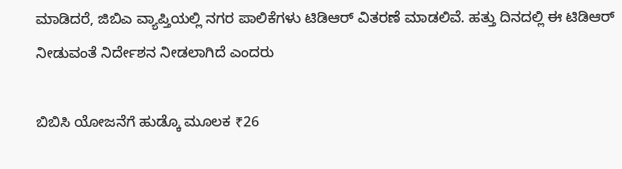ಮಾಡಿದರೆ, ಜಿಬಿಎ ವ್ಯಾಪ್ತಿಯಲ್ಲಿ ನಗರ ಪಾಲಿಕೆಗಳು ಟಿಡಿಆರ್ ವಿತರಣೆ ಮಾಡಲಿವೆ. ಹತ್ತು ದಿನದಲ್ಲಿ ಈ ಟಿಡಿಆರ್ ನೀಡುವಂತೆ ನಿರ್ದೇಶನ ನೀಡಲಾಗಿದೆ ಎಂದರು

ಬಿಬಿಸಿ ಯೋಜನೆಗೆ ಹುಡ್ಕೊ ಮೂಲಕ ₹26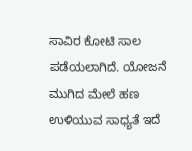ಸಾವಿರ ಕೋಟಿ ಸಾಲ ಪಡೆಯಲಾಗಿದೆ. ಯೋಜನೆ ಮುಗಿದ ಮೇಲೆ ಹಣ ಉಳಿಯುವ ಸಾಧ್ಯತೆ ಇದೆ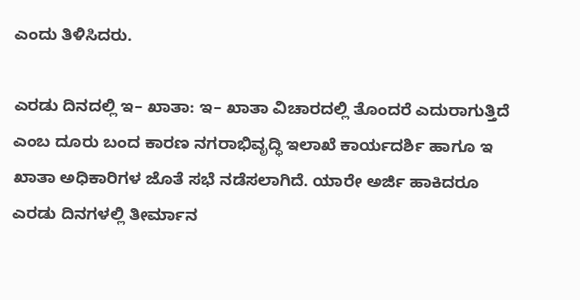ಎಂದು ತಿಳಿಸಿದರು.

ಎರಡು ದಿನದಲ್ಲಿ ಇ– ಖಾತಾ: ಇ– ಖಾತಾ ವಿಚಾರದಲ್ಲಿ ತೊಂದರೆ ಎದುರಾಗುತ್ತಿದೆ ಎಂಬ ದೂರು ಬಂದ ಕಾರಣ ನಗರಾಭಿವೃದ್ಧಿ ಇಲಾಖೆ ಕಾರ್ಯದರ್ಶಿ ಹಾಗೂ ಇ ಖಾತಾ ಅಧಿಕಾರಿಗಳ ಜೊತೆ ಸಭೆ ನಡೆಸಲಾಗಿದೆ. ಯಾರೇ ಅರ್ಜಿ ಹಾಕಿದರೂ ಎರಡು ದಿನಗಳಲ್ಲಿ ತೀರ್ಮಾನ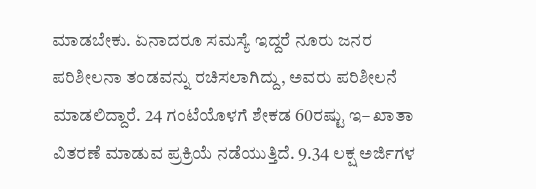ಮಾಡಬೇಕು. ಏನಾದರೂ ಸಮಸ್ಯೆ ಇದ್ದರೆ ನೂರು ಜನರ ಪರಿಶೀಲನಾ ತಂಡವನ್ನು ರಚಿಸಲಾಗಿದ್ದು, ಅವರು ಪರಿಶೀಲನೆ ಮಾಡಲಿದ್ದಾರೆ. 24 ಗಂಟೆಯೊಳಗೆ ಶೇಕಡ 60ರಷ್ಟು ಇ– ಖಾತಾ ವಿತರಣೆ ಮಾಡುವ ಪ್ರಕ್ರಿಯೆ ನಡೆಯುತ್ತಿದೆ. 9.34 ಲಕ್ಷ ಅರ್ಜಿಗಳ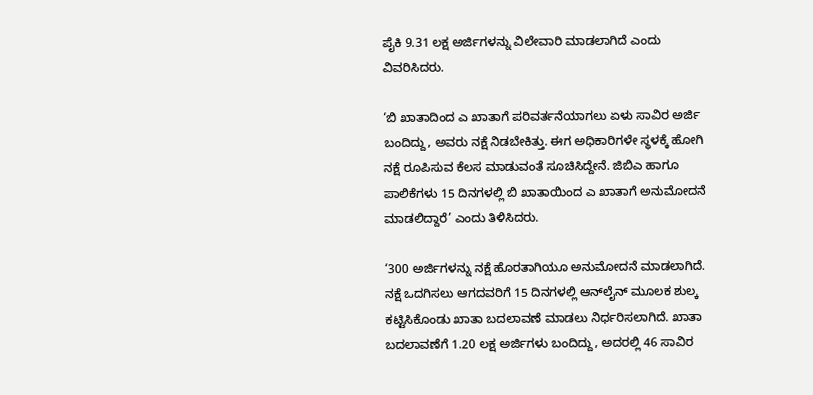ಪೈಕಿ 9.31 ಲಕ್ಷ ಅರ್ಜಿಗಳನ್ನು ವಿಲೇವಾರಿ ಮಾಡಲಾಗಿದೆ ಎಂದು ವಿವರಿಸಿದರು.

‘ಬಿ ಖಾತಾದಿಂದ ಎ ಖಾತಾಗೆ ಪರಿವರ್ತನೆಯಾಗಲು ಏಳು ಸಾವಿರ ಅರ್ಜಿ ಬಂದಿದ್ದು, ಅವರು ನಕ್ಷೆ ನಿಡಬೇಕಿತ್ತು. ಈಗ ಅಧಿಕಾರಿಗಳೇ ಸ್ಥಳಕ್ಕೆ ಹೋಗಿ ನಕ್ಷೆ ರೂಪಿಸುವ ಕೆಲಸ ಮಾಡುವಂತೆ ಸೂಚಿಸಿದ್ದೇನೆ. ಜಿಬಿಎ ಹಾಗೂ ಪಾಲಿಕೆಗಳು 15 ದಿನಗಳಲ್ಲಿ ಬಿ ಖಾತಾಯಿಂದ ಎ ಖಾತಾಗೆ ಅನುಮೋದನೆ ಮಾಡಲಿದ್ದಾರೆ’ ಎಂದು ತಿಳಿಸಿದರು.

‘300 ಅರ್ಜಿಗಳನ್ನು ನಕ್ಷೆ ಹೊರತಾಗಿಯೂ ಅನುಮೋದನೆ ಮಾಡಲಾಗಿದೆ. ನಕ್ಷೆ ಒದಗಿಸಲು ಆಗದವರಿಗೆ 15 ದಿನಗಳಲ್ಲಿ ಆನ್‌ಲೈನ್ ಮೂಲಕ ಶುಲ್ಕ ಕಟ್ಟಿಸಿಕೊಂಡು ಖಾತಾ ಬದಲಾವಣೆ ಮಾಡಲು ನಿರ್ಧರಿಸಲಾಗಿದೆ. ಖಾತಾ ಬದಲಾವಣೆಗೆ 1.20 ಲಕ್ಷ ಅರ್ಜಿಗಳು ಬಂದಿದ್ದು, ಅದರಲ್ಲಿ 46 ಸಾವಿರ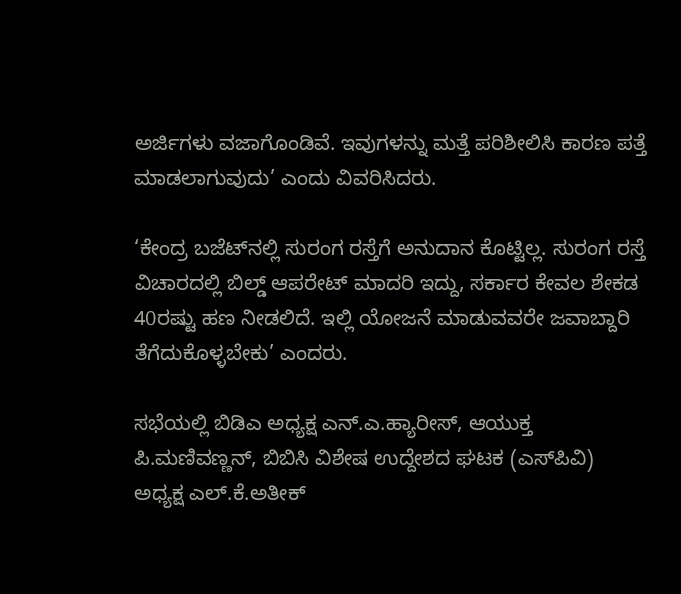ಅರ್ಜಿಗಳು ವಜಾಗೊಂಡಿವೆ. ಇವುಗಳನ್ನು ಮತ್ತೆ ಪರಿಶೀಲಿಸಿ ಕಾರಣ ಪತ್ತೆ ಮಾಡಲಾಗುವುದು’ ಎಂದು ವಿವರಿಸಿದರು.

‘ಕೇಂದ್ರ ಬಜೆಟ್‌ನಲ್ಲಿ ಸುರಂಗ ರಸ್ತೆಗೆ ಅನುದಾನ ಕೊಟ್ಟಿಲ್ಲ. ಸುರಂಗ ರಸ್ತೆ ವಿಚಾರದಲ್ಲಿ ಬಿಲ್ಡ್ ಆಪರೇಟ್ ಮಾದರಿ ಇದ್ದು, ಸರ್ಕಾರ ಕೇವಲ ಶೇಕಡ 40ರಷ್ಟು ಹಣ ನೀಡಲಿದೆ. ಇಲ್ಲಿ ಯೋಜನೆ ಮಾಡುವವರೇ ಜವಾಬ್ದಾರಿ  ತೆಗೆದುಕೊಳ್ಳಬೇಕು’ ಎಂದರು.

ಸಭೆಯಲ್ಲಿ ಬಿಡಿಎ ಅಧ್ಯಕ್ಷ ಎನ್‌.ಎ.ಹ್ಯಾರೀಸ್, ಆಯುಕ್ತ ಪಿ.ಮಣಿವಣ್ಣನ್, ಬಿಬಿಸಿ ವಿಶೇಷ ಉದ್ದೇಶದ ಘಟಕ (ಎಸ್‌ಪಿವಿ) ಅಧ್ಯಕ್ಷ ಎಲ್.ಕೆ.ಅತೀಕ್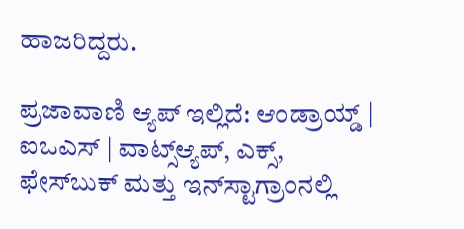ಹಾಜರಿದ್ದರು.

ಪ್ರಜಾವಾಣಿ ಆ್ಯಪ್ ಇಲ್ಲಿದೆ: ಆಂಡ್ರಾಯ್ಡ್ | ಐಒಎಸ್ | ವಾಟ್ಸ್ಆ್ಯಪ್, ಎಕ್ಸ್, ಫೇಸ್‌ಬುಕ್ ಮತ್ತು ಇನ್‌ಸ್ಟಾಗ್ರಾಂನಲ್ಲಿ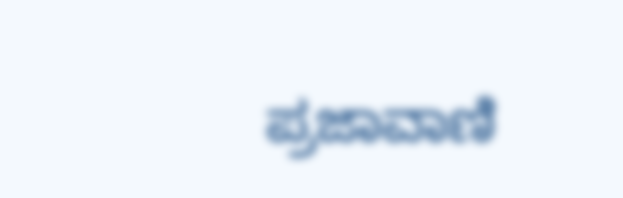ಪ್ರಜಾವಾಣಿ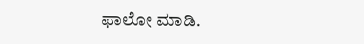ಫಾಲೋ ಮಾಡಿ.